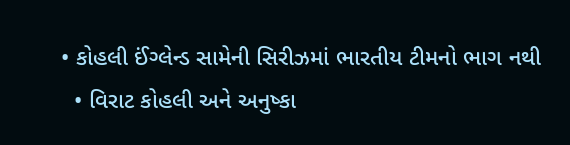• કોહલી ઈંગ્લેન્ડ સામેની સિરીઝમાં ભારતીય ટીમનો ભાગ નથી
  • વિરાટ કોહલી અને અનુષ્કા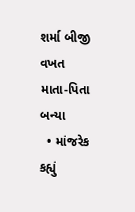શર્મા બીજી વખત માતા-પિતા બન્યા
  • માંજરેક કહ્યું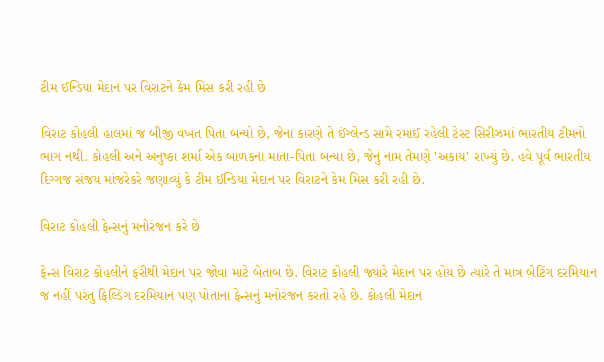ટીમ ઈન્ડિયા મેદાન પર વિરાટને કેમ મિસ કરી રહી છે

વિરાટ કોહલી હાલમાં જ બીજી વખત પિતા બન્યો છે, જેના કારણે તે ઈંગ્લેન્ડ સામે રમાઈ રહેલી ટેસ્ટ સિરીઝમાં ભારતીય ટીમનો ભાગ નથી. કોહલી અને અનુષ્કા શર્મા એક બાળકના માતા-પિતા બન્યા છે, જેનું નામ તેમણે 'અકાય' રાખ્યું છે. હવે પૂર્વ ભારતીય દિગ્ગજ સંજય માંજરેકરે જણાવ્યું કે ટીમ ઈન્ડિયા મેદાન પર વિરાટને કેમ મિસ કરી રહી છે.

વિરાટ કોહલી ફેન્સનું મનોરંજન કરે છે

ફેન્સ વિરાટ કોહલીને ફરીથી મેદાન પર જોવા માટે બેતાબ છે. વિરાટ કોહલી જ્યારે મેદાન પર હોય છે ત્યારે તે માત્ર બેટિંગ દરમિયાન જ નહીં પરંતુ ફિલ્ડિંગ દરમિયાન પણ પોતાના ફેન્સનું મનોરંજન કરતો રહે છે. કોહલી મેદાન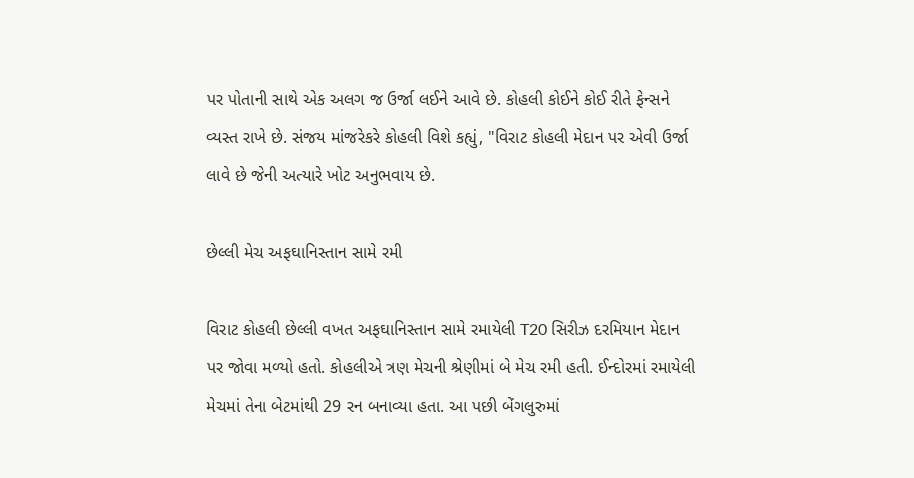પર પોતાની સાથે એક અલગ જ ઉર્જા લઈને આવે છે. કોહલી કોઈને કોઈ રીતે ફેન્સને વ્યસ્ત રાખે છે. સંજય માંજરેકરે કોહલી વિશે કહ્યું, "વિરાટ કોહલી મેદાન પર એવી ઉર્જા લાવે છે જેની અત્યારે ખોટ અનુભવાય છે.

છેલ્લી મેચ અફઘાનિસ્તાન સામે રમી

વિરાટ કોહલી છેલ્લી વખત અફઘાનિસ્તાન સામે રમાયેલી T20 સિરીઝ દરમિયાન મેદાન પર જોવા મળ્યો હતો. કોહલીએ ત્રણ મેચની શ્રેણીમાં બે મેચ રમી હતી. ઈન્દોરમાં રમાયેલી મેચમાં તેના બેટમાંથી 29 રન બનાવ્યા હતા. આ પછી બેંગલુરુમાં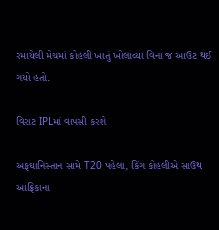રમાયેલી મેચમાં કોહલી ખાતું ખોલાવ્યા વિના જ આઉટ થઈ ગયો હતો.

વિરાટ IPLમાં વાપસી કરશે

અફઘાનિસ્તાન સામે T20 પહેલા, કિંગ કોહલીએ સાઉથ આફ્રિકાના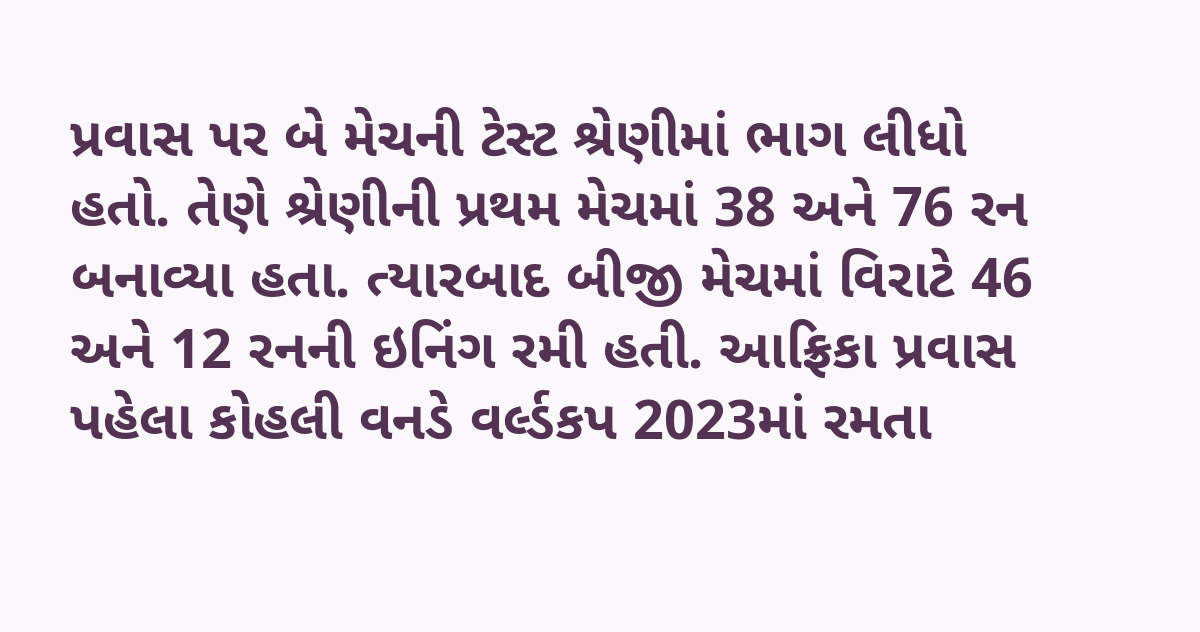પ્રવાસ પર બે મેચની ટેસ્ટ શ્રેણીમાં ભાગ લીધો હતો. તેણે શ્રેણીની પ્રથમ મેચમાં 38 અને 76 રન બનાવ્યા હતા. ત્યારબાદ બીજી મેચમાં વિરાટે 46 અને 12 રનની ઇનિંગ રમી હતી. આફ્રિકા પ્રવાસ પહેલા કોહલી વનડે વર્લ્ડકપ 2023માં રમતા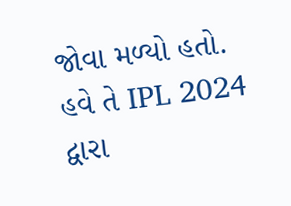જોવા મળ્યો હતો. હવે તે IPL 2024 દ્વારા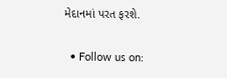મેદાનમાં પરત ફરશે.

  • Follow us on: